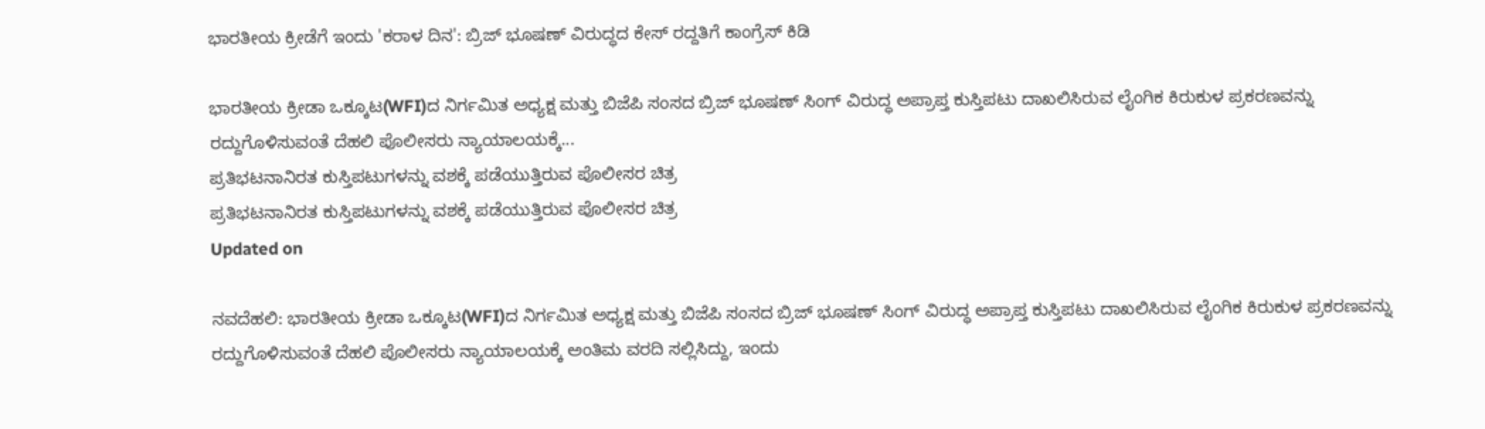ಭಾರತೀಯ ಕ್ರೀಡೆಗೆ ಇಂದು 'ಕರಾಳ ದಿನ': ಬ್ರಿಜ್ ಭೂಷಣ್ ವಿರುದ್ಧದ ಕೇಸ್ ರದ್ದತಿಗೆ ಕಾಂಗ್ರೆಸ್ ಕಿಡಿ

ಭಾರತೀಯ ಕ್ರೀಡಾ ಒಕ್ಕೂಟ(WFI)ದ ನಿರ್ಗಮಿತ ಅಧ್ಯಕ್ಷ ಮತ್ತು ಬಿಜೆಪಿ ಸಂಸದ ಬ್ರಿಜ್ ಭೂಷಣ್ ಸಿಂಗ್ ವಿರುದ್ಧ ಅಪ್ರಾಪ್ತ ಕುಸ್ತಿಪಟು ದಾಖಲಿಸಿರುವ ಲೈಂಗಿಕ ಕಿರುಕುಳ ಪ್ರಕರಣವನ್ನು ರದ್ದುಗೊಳಿಸುವಂತೆ ದೆಹಲಿ ಪೊಲೀಸರು ನ್ಯಾಯಾಲಯಕ್ಕೆ...
ಪ್ರತಿಭಟನಾನಿರತ ಕುಸ್ತಿಪಟುಗಳನ್ನು ವಶಕ್ಕೆ ಪಡೆಯುತ್ತಿರುವ ಪೊಲೀಸರ ಚಿತ್ರ
ಪ್ರತಿಭಟನಾನಿರತ ಕುಸ್ತಿಪಟುಗಳನ್ನು ವಶಕ್ಕೆ ಪಡೆಯುತ್ತಿರುವ ಪೊಲೀಸರ ಚಿತ್ರ
Updated on

ನವದೆಹಲಿ: ಭಾರತೀಯ ಕ್ರೀಡಾ ಒಕ್ಕೂಟ(WFI)ದ ನಿರ್ಗಮಿತ ಅಧ್ಯಕ್ಷ ಮತ್ತು ಬಿಜೆಪಿ ಸಂಸದ ಬ್ರಿಜ್ ಭೂಷಣ್ ಸಿಂಗ್ ವಿರುದ್ಧ ಅಪ್ರಾಪ್ತ ಕುಸ್ತಿಪಟು ದಾಖಲಿಸಿರುವ ಲೈಂಗಿಕ ಕಿರುಕುಳ ಪ್ರಕರಣವನ್ನು ರದ್ದುಗೊಳಿಸುವಂತೆ ದೆಹಲಿ ಪೊಲೀಸರು ನ್ಯಾಯಾಲಯಕ್ಕೆ ಅಂತಿಮ ವರದಿ ಸಲ್ಲಿಸಿದ್ದು, ಇಂದು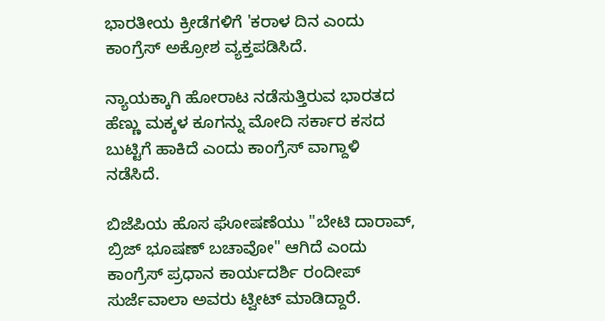ಭಾರತೀಯ ಕ್ರೀಡೆಗಳಿಗೆ 'ಕರಾಳ ದಿನ ಎಂದು ಕಾಂಗ್ರೆಸ್ ಅಕ್ರೋಶ ವ್ಯಕ್ತಪಡಿಸಿದೆ.

ನ್ಯಾಯಕ್ಕಾಗಿ ಹೋರಾಟ ನಡೆಸುತ್ತಿರುವ ಭಾರತದ ಹೆಣ್ಣು ಮಕ್ಕಳ ಕೂಗನ್ನು ಮೋದಿ ಸರ್ಕಾರ ಕಸದ ಬುಟ್ಟಿಗೆ ಹಾಕಿದೆ ಎಂದು ಕಾಂಗ್ರೆಸ್ ವಾಗ್ದಾಳಿ ನಡೆಸಿದೆ.

ಬಿಜೆಪಿಯ ಹೊಸ ಘೋಷಣೆಯು "ಬೇಟಿ ದಾರಾವ್, ಬ್ರಿಜ್ ಭೂಷಣ್ ಬಚಾವೋ" ಆಗಿದೆ ಎಂದು ಕಾಂಗ್ರೆಸ್ ಪ್ರಧಾನ ಕಾರ್ಯದರ್ಶಿ ರಂದೀಪ್ ಸುರ್ಜೆವಾಲಾ ಅವರು ಟ್ವೀಟ್ ಮಾಡಿದ್ದಾರೆ.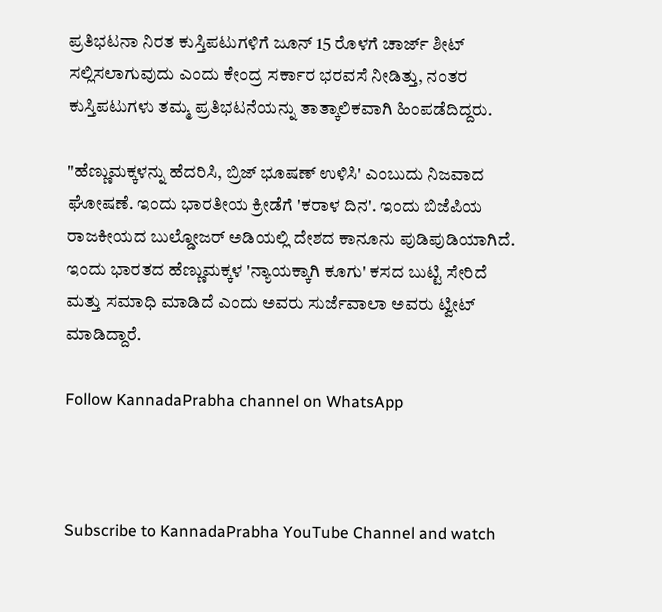ಪ್ರತಿಭಟನಾ ನಿರತ ಕುಸ್ತಿಪಟುಗಳಿಗೆ ಜೂನ್ 15 ರೊಳಗೆ ಚಾರ್ಜ್ ಶೀಟ್ ಸಲ್ಲಿಸಲಾಗುವುದು ಎಂದು ಕೇಂದ್ರ ಸರ್ಕಾರ ಭರವಸೆ ನೀಡಿತ್ತು, ನಂತರ ಕುಸ್ತಿಪಟುಗಳು ತಮ್ಮ ಪ್ರತಿಭಟನೆಯನ್ನು ತಾತ್ಕಾಲಿಕವಾಗಿ ಹಿಂಪಡೆದಿದ್ದರು.

"ಹೆಣ್ಣುಮಕ್ಕಳನ್ನು ಹೆದರಿಸಿ, ಬ್ರಿಜ್ ಭೂಷಣ್ ಉಳಿಸಿ' ಎಂಬುದು ನಿಜವಾದ ಘೋಷಣೆ. ಇಂದು ಭಾರತೀಯ ಕ್ರೀಡೆಗೆ 'ಕರಾಳ ದಿನ'. ಇಂದು ಬಿಜೆಪಿಯ ರಾಜಕೀಯದ ಬುಲ್ಡೋಜರ್ ಅಡಿಯಲ್ಲಿ ದೇಶದ ಕಾನೂನು ಪುಡಿಪುಡಿಯಾಗಿದೆ. ಇಂದು ಭಾರತದ ಹೆಣ್ಣುಮಕ್ಕಳ 'ನ್ಯಾಯಕ್ಕಾಗಿ ಕೂಗು' ಕಸದ ಬುಟ್ಟಿ ಸೇರಿದೆ ಮತ್ತು ಸಮಾಧಿ ಮಾಡಿದೆ ಎಂದು ಅವರು ಸುರ್ಜೆವಾಲಾ ಅವರು ಟ್ವೀಟ್ ಮಾಡಿದ್ದಾರೆ.

Follow KannadaPrabha channel on WhatsApp



Subscribe to KannadaPrabha YouTube Channel and watch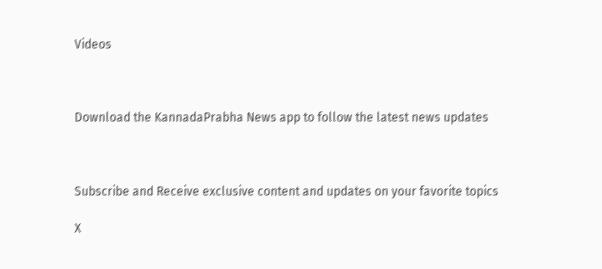Videos



Download the KannadaPrabha News app to follow the latest news updates



Subscribe and Receive exclusive content and updates on your favorite topics

X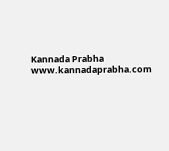Kannada Prabha
www.kannadaprabha.com